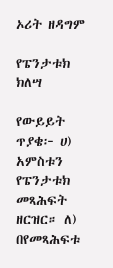ኦሪት ዘዳግም

የፔንታቱክ ክለሣ

የውይይት ጥያቄ፦ ሀ) አምስቱን የፔንታቱክ መጻሕፍት ዘርዝር። ለ) በየመጻሕፍቱ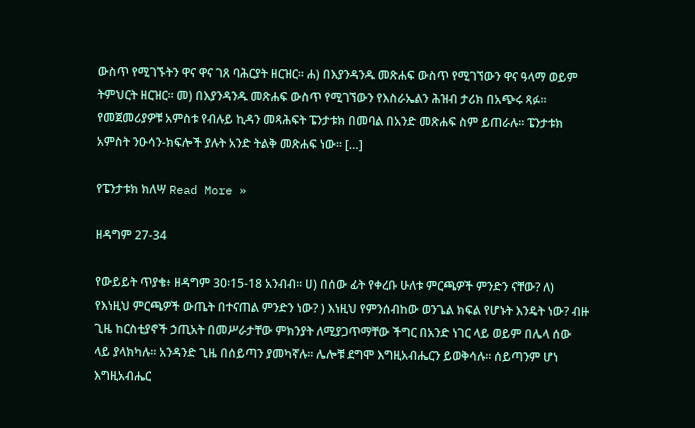ውስጥ የሚገኙትን ዋና ዋና ገጸ ባሕርያት ዘርዝር። ሐ) በእያንዳንዱ መጽሐፍ ውስጥ የሚገኘውን ዋና ዓላማ ወይም ትምህርት ዘርዝር፡፡ መ) በእያንዳንዱ መጽሐፍ ውስጥ የሚገኘውን የእስራኤልን ሕዝብ ታሪክ በአጭሩ ጻፉ። የመጀመሪያዎቹ አምስቱ የብሉይ ኪዳን መጻሕፍት ፔንታቱክ በመባል በአንድ መጽሐፍ ስም ይጠራሉ። ፔንታቱክ አምስት ንዑሳን-ክፍሎች ያሉት አንድ ትልቅ መጽሐፍ ነው። […]

የፔንታቱክ ክለሣ Read More »

ዘዳግም 27-34

የውይይት ጥያቄ፥ ዘዳግም 30፡15-18 አንብብ። ሀ) በሰው ፊት የቀረቡ ሁለቱ ምርጫዎች ምንድን ናቸው? ለ) የእነዚህ ምርጫዎች ውጤት በተናጠል ምንድን ነው? ) እነዚህ የምንሰብከው ወንጌል ክፍል የሆኑት እንዴት ነው? ብዙ ጊዜ ከርስቲያኖች ኃጢአት በመሥራታቸው ምክንያት ለሚያጋጥማቸው ችግር በአንድ ነገር ላይ ወይም በሌላ ሰው ላይ ያላክካሉ። አንዳንድ ጊዜ በሰይጣን ያመካኛሉ። ሌሎቹ ደግሞ እግዚአብሔርን ይወቅሳሉ። ሰይጣንም ሆነ እግዚአብሔር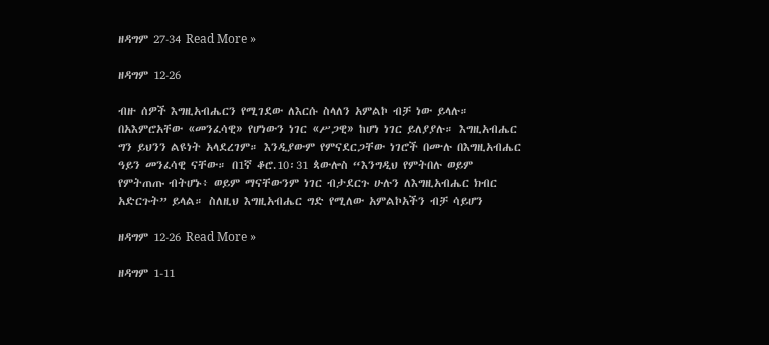ዘዳግም 27-34 Read More »

ዘዳግም 12-26

ብዙ ሰዎች እግዚአብሔርን የሚገደው ለእርሱ ስላለን አምልኮ ብቻ ነው ይላሉ። በአእምሮአቸው «መንፈሳዊ» የሆነውን ነገር «ሥጋዊ» ከሆነ ነገር ይለያያሉ። እግዚአብሔር ግን ይህንን ልዩነት አላደረገም። እንዲያውም የምናደርጋቸው ነገሮች በሙሉ በእግዚአብሔር ዓይን መንፈሳዊ ናቸው። በ1ኛ ቆሮ.10፡31 ጳውሎስ “እንግዲህ የምትበሉ ወይም የምትጠጡ ብትሆኑ፥ ወይም ማናቸውንም ነገር ብታደርጉ ሁሉን ለእግዚአብሔር ክብር አድርጉት” ይላል። ስለዚህ እግዚአብሔር ግድ የሚለው አምልኮአችን ብቻ ሳይሆን

ዘዳግም 12-26 Read More »

ዘዳግም 1-11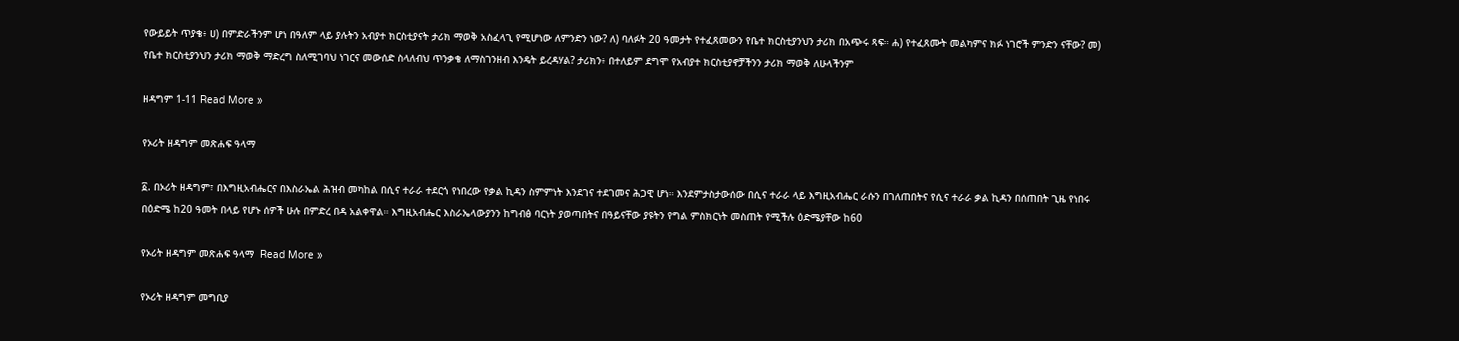የውይይት ጥያቄ፥ ሀ) በምድራችንም ሆነ በዓለም ላይ ያሉትን አብያተ ክርስቲያናት ታሪክ ማወቅ አስፈላጊ የሚሆነው ለምንድን ነው? ለ) ባለፉት 20 ዓመታት የተፈጸመውን የቤተ ክርስቲያንህን ታሪክ በአጭሩ ጻፍ። ሐ) የተፈጸሙት መልካምና ክፉ ነገሮች ምንድን ናቸው? መ) የቤተ ክርስቲያንህን ታሪክ ማወቅ ማድረግ ስለሚገባህ ነገርና መውሰድ ስላለብህ ጥንቃቄ ለማስገንዘብ እንዴት ይረዳሃል? ታሪክን፥ በተለይም ደግሞ የአብያተ ክርስቲያኖቻችንን ታሪክ ማወቅ ለሁላችንም

ዘዳግም 1-11 Read More »

የኦሪት ዘዳግም መጽሐፍ ዓላማ

፩. በኦሪት ዘዳግም፣ በእግዚአብሔርና በእስራኤል ሕዝብ መካከል በሲና ተራራ ተደርጎ የነበረው የቃል ኪዳን ስምምነት እንደገና ተደገመና ሕጋዊ ሆነ። እንደምታስታውሰው በሲና ተራራ ላይ እግዚአብሔር ራሱን በገለጠበትና የሲና ተራራ ቃል ኪዳን በሰጠበት ጊዜ የነበሩ በዕድሜ ከ20 ዓመት በላይ የሆኑ ሰዎች ሁሉ በምድረ በዳ አልቀዋል። እግዚአብሔር እስራኤላውያንን ከግብፅ ባርነት ያወጣበትና በዓይናቸው ያዩትን የግል ምስክርነት መስጠት የሚችሉ ዕድሜያቸው ከ60

የኦሪት ዘዳግም መጽሐፍ ዓላማ  Read More »

የኦሪት ዘዳግም መግቢያ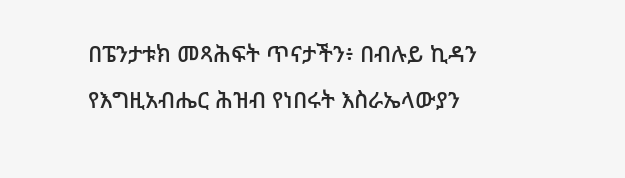በፔንታቱክ መጻሕፍት ጥናታችን፥ በብሉይ ኪዳን የእግዚአብሔር ሕዝብ የነበሩት እስራኤላውያን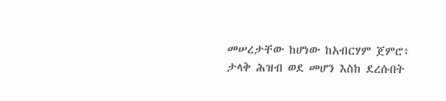መሠረታቸው ከሆነው ከአብርሃም ጀምሮ፥ ታላቅ ሕዝብ ወደ መሆን እስከ ደረሱበት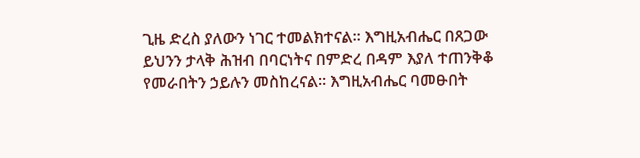ጊዜ ድረስ ያለውን ነገር ተመልክተናል። እግዚአብሔር በጸጋው ይህንን ታላቅ ሕዝብ በባርነትና በምድረ በዳም እያለ ተጠንቅቆ የመራበትን ኃይሉን መስከረናል። እግዚአብሔር ባመፁበት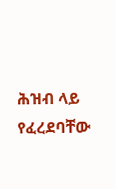ሕዝብ ላይ የፈረደባቸው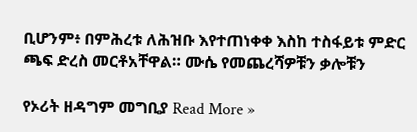ቢሆንም፥ በምሕረቱ ለሕዝቡ እየተጠነቀቀ እስከ ተስፋይቱ ምድር ጫፍ ድረስ መርቶአቸዋል። ሙሴ የመጨረሻዎቹን ቃሎቹን

የኦሪት ዘዳግም መግቢያ Read More »